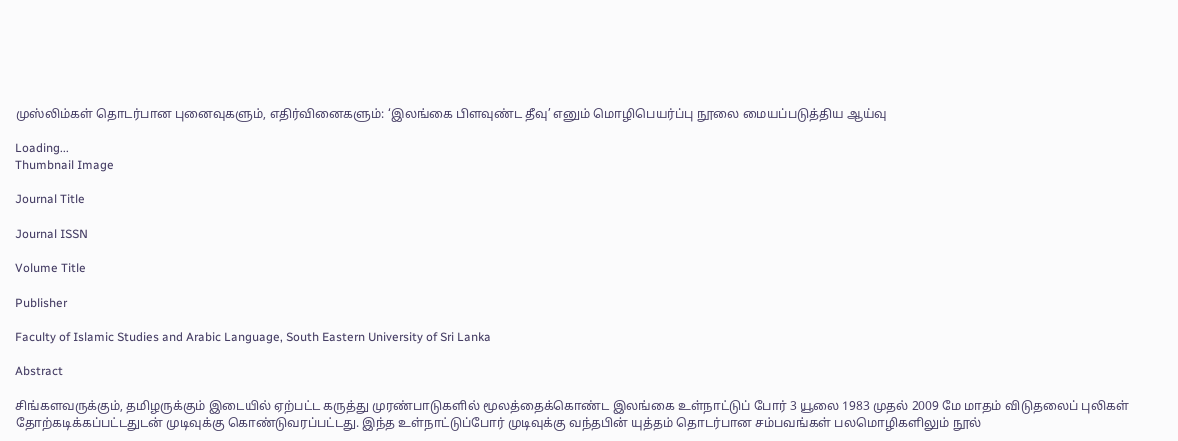முஸ்லிம்கள் தொடர்பான புனைவுகளும், எதிர்வினைகளும்: ‘இலங்கை பிளவுண்ட தீவு’ எனும் மொழிபெயர்ப்பு நூலை மையப்படுத்திய ஆய்வு

Loading...
Thumbnail Image

Journal Title

Journal ISSN

Volume Title

Publisher

Faculty of Islamic Studies and Arabic Language, South Eastern University of Sri Lanka

Abstract

சிங்களவருக்கும், தமிழருக்கும் இடையில் ஏற்பட்ட கருத்து முரண்பாடுகளில் மூலத்தைக்கொண்ட இலங்கை உள்நாட்டுப் போர் 3 யூலை 1983 முதல் 2009 மே மாதம் விடுதலைப் புலிகள் தோற்கடிக்கப்பட்டதுடன் முடிவுக்கு கொண்டுவரப்பட்டது. இந்த உள்நாட்டுப்போர் முடிவுக்கு வந்தபின் யுத்தம் தொடர்பான சம்பவங்கள் பலமொழிகளிலும் நூல்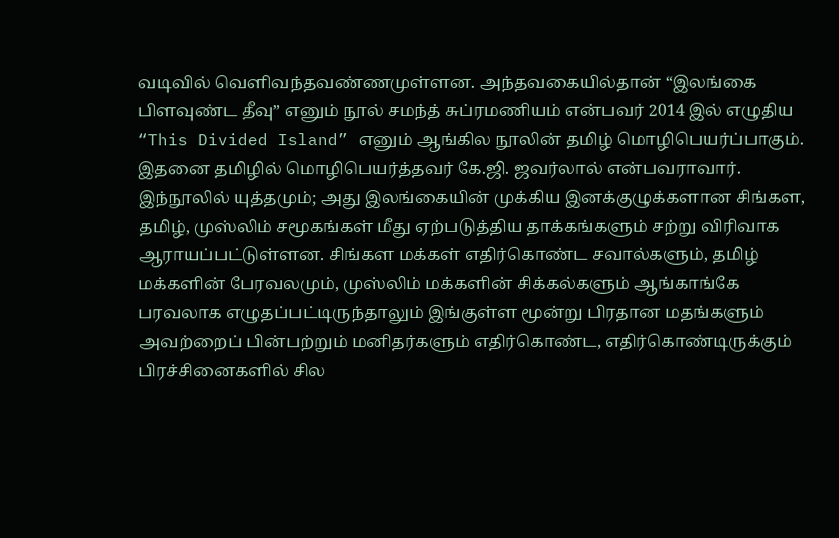வடிவில் வெளிவந்தவண்ணமுள்ளன. அந்தவகையில்தான் “இலங்கை பிளவுண்ட தீவு” எனும் நூல் சமந்த் சுப்ரமணியம் என்பவர் 2014 இல் எழுதிய “This Divided Island” எனும் ஆங்கில நூலின் தமிழ் மொழிபெயர்ப்பாகும். இதனை தமிழில் மொழிபெயர்த்தவர் கே.ஜி. ஜவர்லால் என்பவராவார். இந்நூலில் யுத்தமும்; அது இலங்கையின் முக்கிய இனக்குழுக்களான சிங்கள, தமிழ், முஸ்லிம் சமூகங்கள் மீது ஏற்படுத்திய தாக்கங்களும் சற்று விரிவாக ஆராயப்பட்டுள்ளன. சிங்கள மக்கள் எதிர்கொண்ட சவால்களும், தமிழ் மக்களின் பேரவலமும், முஸ்லிம் மக்களின் சிக்கல்களும் ஆங்காங்கே பரவலாக எழுதப்பட்டிருந்தாலும் இங்குள்ள மூன்று பிரதான மதங்களும் அவற்றைப் பின்பற்றும் மனிதர்களும் எதிர்கொண்ட, எதிர்கொண்டிருக்கும் பிரச்சினைகளில் சில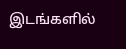இடங்களில்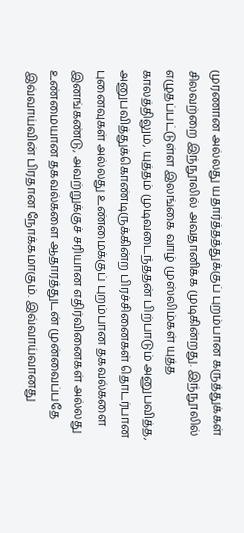முரணான அல்லது யதார்த்தத்துக்குப் புறம்பான கருத்துக்கள் சிலவற்றை இந்நூலில் அவதானிக்க முடிகின்றது. இந்நூலில் எழுதப்பட்டுள்ள இலங்கை வாழ் முஸ்லிம்கள் யுத்த காலத்திலும், யுத்தம் முடிவடைந்ததன் பிற்பாடும் அனுபவித்த, அனுபவித்துக்கொண்டிருக்கின்ற பிரச்சினைகள் தொடர்பான புனைவுகள் அல்லது உண்மைக்குப் புறம்பான தகவல்களை இனங்கண்டு, அவற்றுக்குச் சரியான எதிர்வினைகள் அல்லது உண்மையான தகவல்களை ஆதாரத்துடன் முன்வைப்பதே இவ்வாய்வின் பிரதான நோக்கமாகும். இவ்வாய்வானது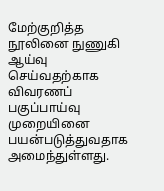மேற்குறித்த நூலினை நுணுகி ஆய்வு செய்வதற்காக விவரணப் பகுப்பாய்வு முறையினை பயன்படுத்துவதாக அமைந்துள்ளது.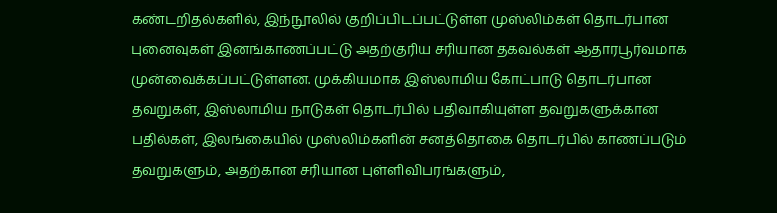கண்டறிதல்களில், இந்நூலில் குறிப்பிடப்பட்டுள்ள முஸ்லிம்கள் தொடர்பான புனைவுகள் இனங்காணப்பட்டு அதற்குரிய சரியான தகவல்கள் ஆதாரபூர்வமாக முன்வைக்கப்பட்டுள்ளன. முக்கியமாக இஸ்லாமிய கோட்பாடு தொடர்பான தவறுகள், இஸ்லாமிய நாடுகள் தொடர்பில் பதிவாகியுள்ள தவறுகளுக்கான பதில்கள், இலங்கையில் முஸ்லிம்களின் சனத்தொகை தொடர்பில் காணப்படும் தவறுகளும், அதற்கான சரியான புள்ளிவிபரங்களும்,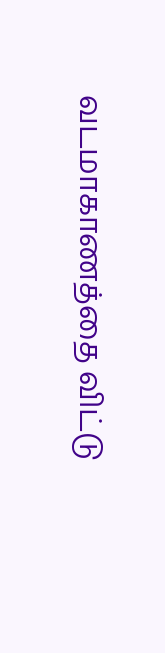வடமாகாணத்தை விட்டு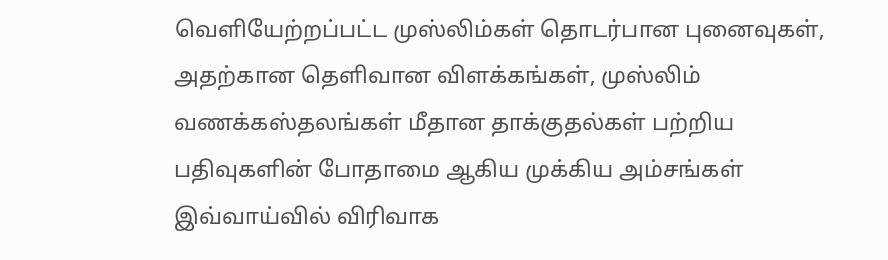வெளியேற்றப்பட்ட முஸ்லிம்கள் தொடர்பான புனைவுகள், அதற்கான தெளிவான விளக்கங்கள், முஸ்லிம் வணக்கஸ்தலங்கள் மீதான தாக்குதல்கள் பற்றிய பதிவுகளின் போதாமை ஆகிய முக்கிய அம்சங்கள் இவ்வாய்வில் விரிவாக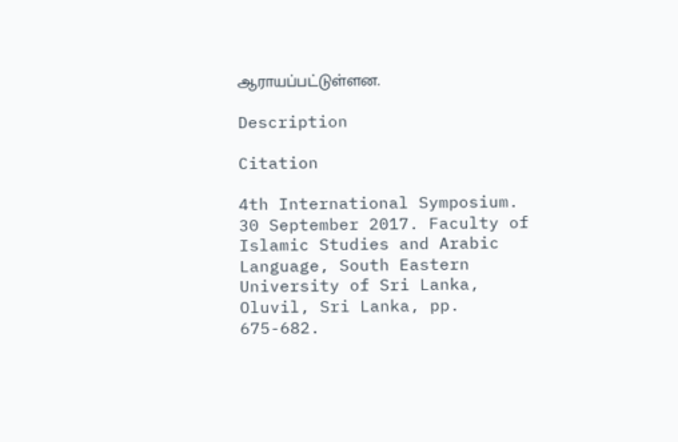ஆராயப்பட்டுள்ளன.

Description

Citation

4th International Symposium. 30 September 2017. Faculty of Islamic Studies and Arabic Language, South Eastern University of Sri Lanka, Oluvil, Sri Lanka, pp. 675-682.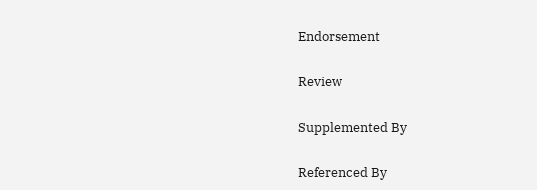Endorsement

Review

Supplemented By

Referenced By